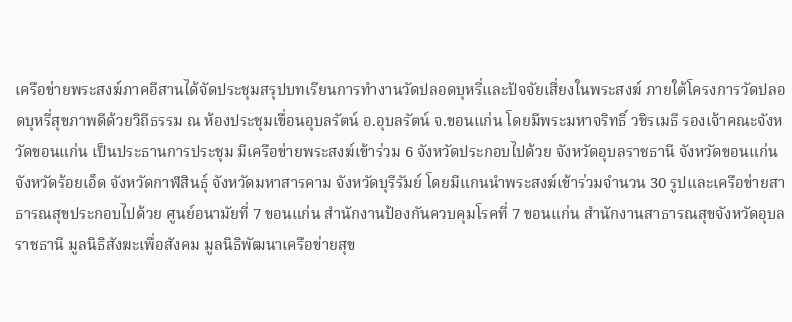เครือข่ายพระสงฆ์ภาคอีสานได้จัดประชุมสรุปบทเรียนการทำงานวัดปลอดบุหรี่และปัจจัยเสี่ยงในพระสงฆ์ ภายใต้โครงการวัดปลอดบุหรี่สุขภาพดีด้วยวิถีธรรม ณ ห้องประชุมเขื่อนอุบลรัตน์ อ.อุบลรัตน์ จ.ขอนแก่น โดยมีพระมหาจริทธิ์ วชิรเมธี รองเจ้าคณะจังหวัดขอนแก่น เป็นประธานการประชุม มีเครือข่ายพระสงฆ์เข้าร่วม 6 จังหวัดประกอบไปด้วย จังหวัดอุบลราชธานี จังหวัดขอนแก่น จังหวัดร้อยเอ็ด จังหวัดกาฬสินธุ์ จังหวัดมหาสารคาม จังหวัดบุรีรัมย์ โดยมีแกนนำพระสงฆ์เข้าร่วมจำนวน 30 รูปและเครือข่ายสาธารณสุขประกอบไปด้วย ศูนย์อนามัยที่ 7 ขอนแก่น สำนักงานป้องกันควบคุมโรคที่ 7 ขอนแก่น สำนักงานสาธารณสุขจังหวัดอุบลราชธานี มูลนิธิสังฆะเพื่อสังคม มูลนิธิพัฒนาเครือข่ายสุข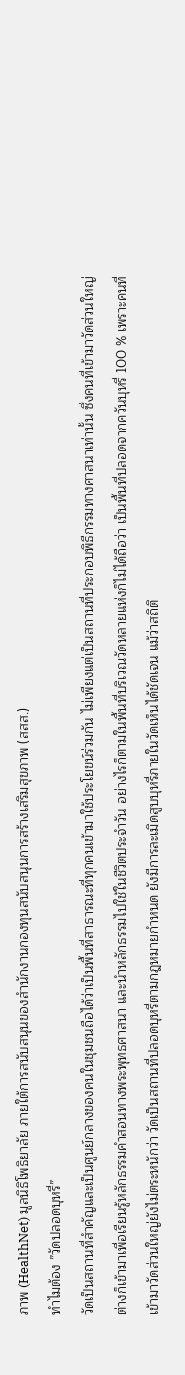ภาพ (HealthNet) มูลนิธิโพธิยาลัย ภายใต้การสนับสนุนของสำนักงานกองทุนสนับสนุนการสร้างเสริมสุขภาพ (สสส.)
ทำไมต้อง ”วัดปลอดบุหรี่”
วัดเป็นสถานที่สำคัญและเป็นศูนย์กลางของคนในชุมชนถือได้ว่าเป็นพื้นที่สาธารณะที่ทุกคนเข้ามาใช้ประโยขน์ร่วมกัน ไม่เพียงแต่เป็นสถานที่ประกอบพิธีกรรมทางศาสนาเท่านั้น ซึ่งคนที่เข้ามาวัดส่วนใหญ่ต่างก็เข้ามาเพื่อเรียนรู้หลักธรรมคำสอนทางพระพุทธศาสนา และนำหลักธรรมไปใช้ในชีวิตประจำวัน อย่างไรก็ตามในพื้นที่บริเวณวัดหลายแห่งก็ไม่ได้ถือว่า เป็นพื้นที่ปลอดจากควันบุหรี่ 100 % เพราะคนที่เข้ามาวัดส่วนใหญ่ยังไม่ตระหนักว่า วัดเป็นสถานที่ปลอดบุหรี่ตามกฎหมายกำหนด ยังมีการละเมิดสูบบุหรี่ภายในวัดเห็นได้ชัดเจน แม้ว่าสถิติ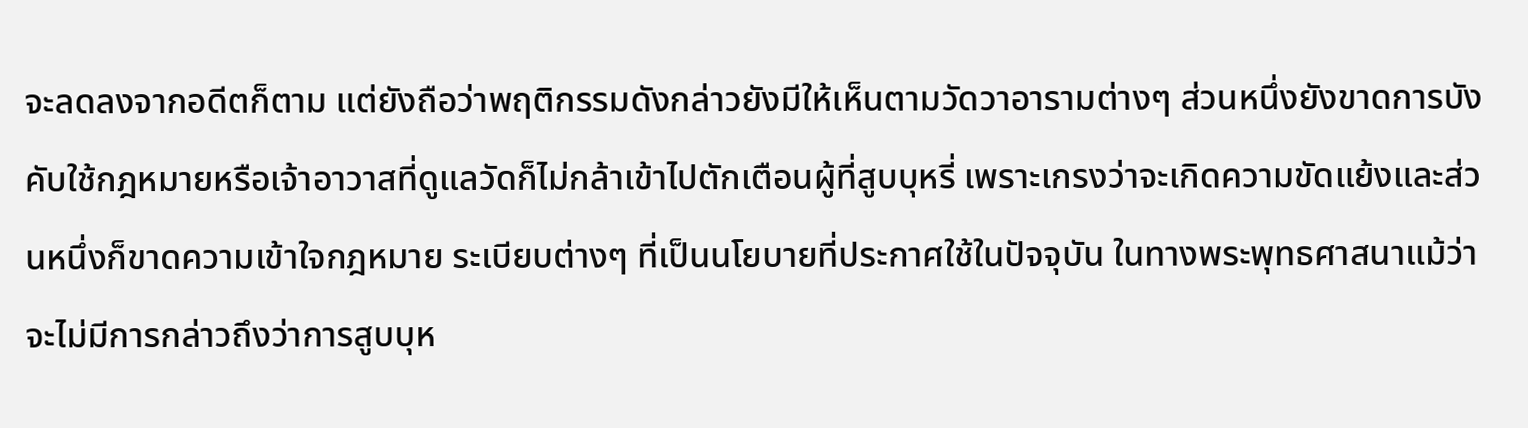จะลดลงจากอดีตก็ตาม แต่ยังถือว่าพฤติกรรมดังกล่าวยังมีให้เห็นตามวัดวาอารามต่างๆ ส่วนหนึ่งยังขาดการบังคับใช้กฎหมายหรือเจ้าอาวาสที่ดูแลวัดก็ไม่กล้าเข้าไปตักเตือนผู้ที่สูบบุหรี่ เพราะเกรงว่าจะเกิดความขัดแย้งและส่วนหนึ่งก็ขาดความเข้าใจกฎหมาย ระเบียบต่างๆ ที่เป็นนโยบายที่ประกาศใช้ในปัจจุบัน ในทางพระพุทธศาสนาแม้ว่าจะไม่มีการกล่าวถึงว่าการสูบบุห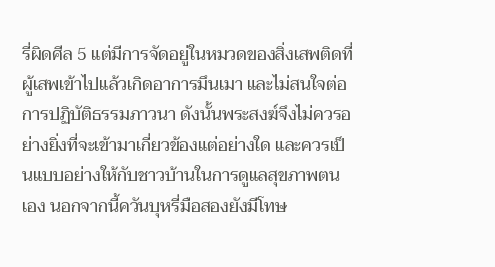รี่ผิดศีล 5 แต่มีการจัดอยู่ในหมวดของสิ่งเสพติดที่ผู้เสพเข้าไปแล้วเกิดอาการมึนเมา และไม่สนใจต่อการปฏิบัติธรรมภาวนา ดังนั้นพระสงฆ์จึงไม่ควรอย่างยิ่งที่จะเข้ามาเกี่ยวข้องแต่อย่างใด และควรเป็นแบบอย่างให้กับชาวบ้านในการดูแลสุขภาพตนเอง นอกจากนี้ควันบุหรี่มือสองยังมีโทษ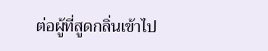ต่อผู้ที่สูดกลิ่นเข้าไป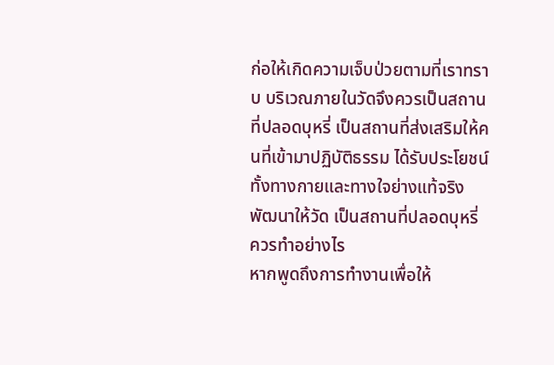ก่อให้เกิดความเจ็บป่วยตามที่เราทราบ บริเวณภายในวัดจึงควรเป็นสถานที่ปลอดบุหรี่ เป็นสถานที่ส่งเสริมให้คนที่เข้ามาปฏิบัติธรรม ได้รับประโยชน์ทั้งทางกายและทางใจย่างแท้จริง
พัฒนาให้วัด เป็นสถานที่ปลอดบุหรี่ ควรทำอย่างไร
หากพูดถึงการทำงานเพื่อให้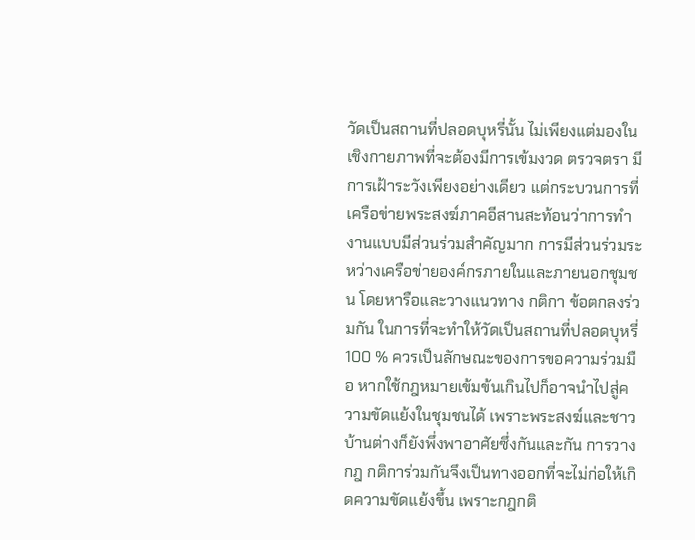วัดเป็นสถานที่ปลอดบุหรี่นั้น ไม่เพียงแต่มองในเชิงกายภาพที่จะต้องมีการเข้มงวด ตรวจตรา มีการเฝ้าระวังเพียงอย่างเดียว แต่กระบวนการที่เครือข่ายพระสงฆ์ภาคอีสานสะท้อนว่าการทำงานแบบมีส่วนร่วมสำคัญมาก การมีส่วนร่วมระหว่างเครือข่ายองค์กรภายในและภายนอกชุมชน โดยหารือและวางแนวทาง กติกา ข้อตกลงร่วมกัน ในการที่จะทำให้วัดเป็นสถานที่ปลอดบุหรี่ 100 % ควรเป็นลักษณะของการขอความร่วมมือ หากใช้กฎหมายเข้มข้นเกินไปก็อาจนำไปสู่ความขัดแย้งในชุมชนได้ เพราะพระสงฆ์และชาวบ้านต่างก็ยังพึ่งพาอาศัยซึ่งกันและกัน การวางกฎ กติการ่วมกันจึงเป็นทางออกที่จะไม่ก่อให้เกิดความขัดแย้งขึ้น เพราะกฎกติ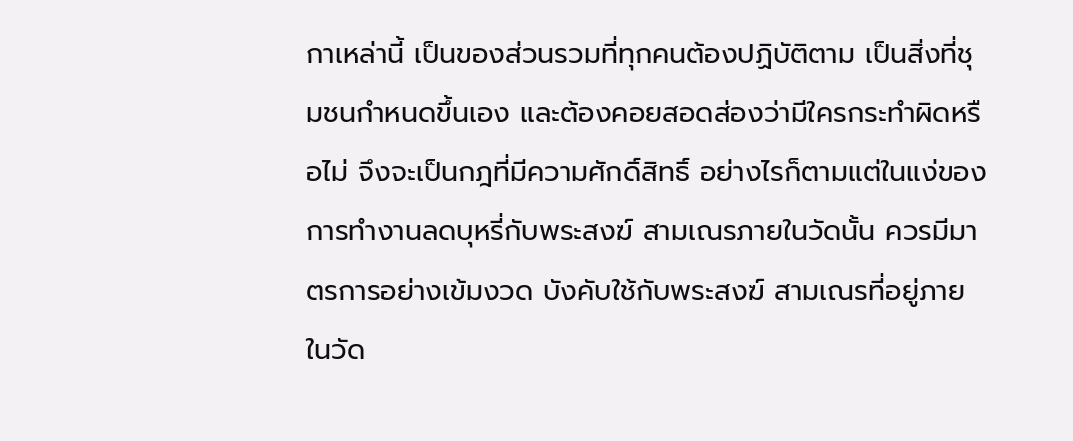กาเหล่านี้ เป็นของส่วนรวมที่ทุกคนต้องปฏิบัติตาม เป็นสิ่งที่ชุมชนกำหนดขึ้นเอง และต้องคอยสอดส่องว่ามีใครกระทำผิดหรือไม่ จึงจะเป็นกฎที่มีความศักดิ์สิทธิ์ อย่างไรก็ตามแต่ในแง่ของการทำงานลดบุหรี่กับพระสงฆ์ สามเณรภายในวัดนั้น ควรมีมาตรการอย่างเข้มงวด บังคับใช้กับพระสงฆ์ สามเณรที่อยู่ภายในวัด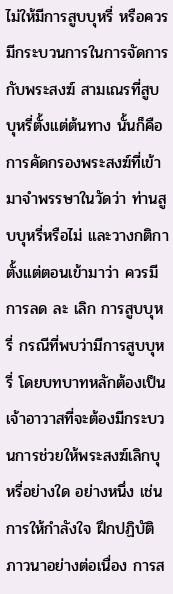ไม่ให้มีการสูบบุหรี่ หรือควรมีกระบวนการในการจัดการกับพระสงฆ์ สามเณรที่สูบบุหรี่ตั้งแต่ต้นทาง นั้นก็คือ การคัดกรองพระสงฆ์ที่เข้ามาจำพรรษาในวัดว่า ท่านสูบบุหรี่หรือไม่ และวางกติกาตั้งแต่ตอนเข้ามาว่า ควรมีการลด ละ เลิก การสูบบุหรี่ กรณีที่พบว่ามีการสูบบุหรี่ โดยบทบาทหลักต้องเป็นเจ้าอาวาสที่จะต้องมีกระบวนการช่วยให้พระสงฆ์เลิกบุหรี่อย่างใด อย่างหนึ่ง เช่น การให้กำลังใจ ฝึกปฏิบัติภาวนาอย่างต่อเนื่อง การส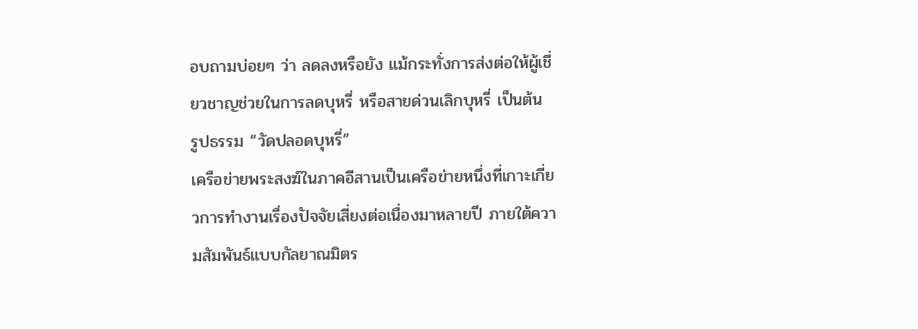อบถามบ่อยๆ ว่า ลดลงหรือยัง แม้กระทั่งการส่งต่อให้ผู้เชี่ยวชาญช่วยในการลดบุหรี่ หรือสายด่วนเลิกบุหรี่ เป็นต้น
รูปธรรม “วัดปลอดบุหรี่”
เครือข่ายพระสงฆ์ในภาคอีสานเป็นเครือข่ายหนึ่งที่เกาะเกี่ยวการทำงานเรื่องปัจจัยเสี่ยงต่อเนื่องมาหลายปี ภายใต้ความสัมพันธ์แบบกัลยาณมิตร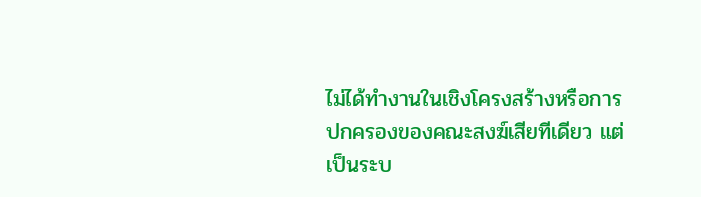ไม่ได้ทำงานในเชิงโครงสร้างหรือการปกครองของคณะสงฆ์เสียทีเดียว แต่เป็นระบ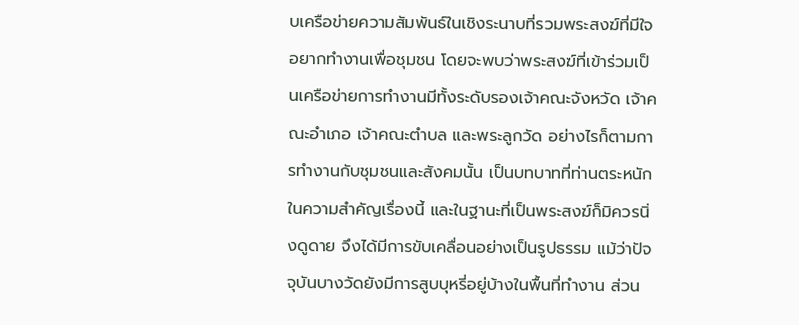บเครือข่ายความสัมพันธ์ในเชิงระนาบที่รวมพระสงฆ์ที่มีใจ อยากทำงานเพื่อชุมชน โดยจะพบว่าพระสงฆ์ที่เข้าร่วมเป็นเครือข่ายการทำงานมีทั้งระดับรองเจ้าคณะจังหวัด เจ้าคณะอำเภอ เจ้าคณะตำบล และพระลูกวัด อย่างไรก็ตามการทำงานกับชุมชนและสังคมนั้น เป็นบทบาทที่ท่านตระหนักในความสำคัญเรื่องนี้ และในฐานะที่เป็นพระสงฆ์ก็มิควรนิ่งดูดาย จึงได้มีการขับเคลื่อนอย่างเป็นรูปธรรม แม้ว่าปัจจุบันบางวัดยังมีการสูบบุหรี่อยู่บ้างในพื้นที่ทำงาน ส่วน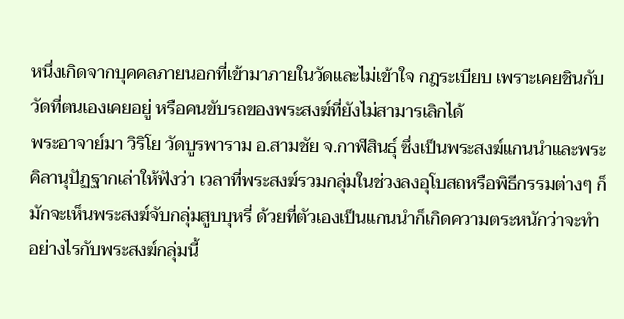หนึ่งเกิดจากบุคคลภายนอกที่เข้ามาภายในวัดและไม่เข้าใจ กฎระเบียบ เพราะเคยชินกับวัดที่ตนเองเคยอยู่ หรือคนขับรถของพระสงฆ์ที่ยังไม่สามารเลิกได้
พระอาจาย์มา วิริโย วัดบูรพาราม อ.สามชัย จ.กาฬสินธุ์ ซึ่งเป็นพระสงฆ์แกนนำและพระคิลานุปัฏฐากเล่าให้ฟังว่า เวลาที่พระสงฆ์รวมกลุ่มในช่วงลงอุโบสถหรือพิธีกรรมต่างๆ ก็มักจะเห็นพระสงฆ์จับกลุ่มสูบบุหรี่ ด้วยที่ตัวเองเป็นแกนนำก็เกิดความตระหนักว่าจะทำอย่างไรกับพระสงฆ์กลุ่มนี้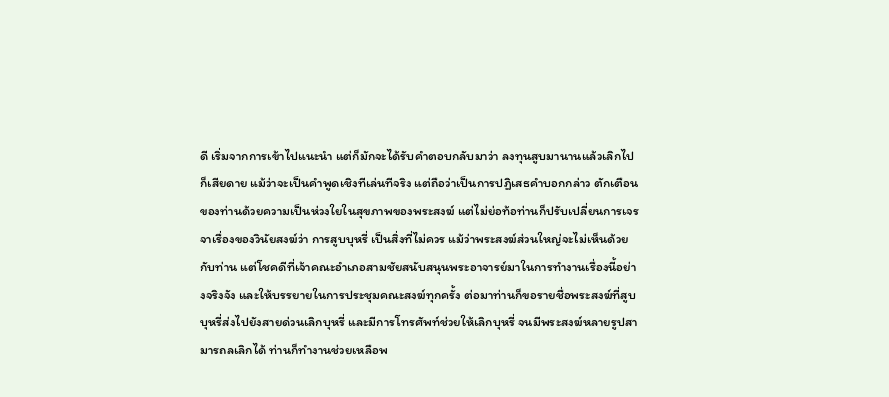ดี เริ่มจากการเข้าไปแนะนำ แต่ก็มักจะได้รับคำตอบกลับมาว่า ลงทุนสูบมานานแล้วเลิกไปก็เสียดาย แม้ว่าจะเป็นคำพูดเชิงทีเล่นทีจริง แต่ถือว่าเป็นการปฏิเสธคำบอกกล่าว ตักเตือนของท่านด้วยความเป็นห่วงใยในสุขภาพของพระสงฆ์ แต่ไม่ย่อท้อท่านก็ปรับเปลี่ยนการเจรจาเรื่องของวินัยสงฆ์ว่า การสูบบุหรี่ เป็นสิ่งที่ไม่ควร แม้ว่าพระสงฆ์ส่วนใหญ่จะไม่เห็นด้วยกับท่าน แต่โชคดีที่เจ้าคณะอำเภอสามชัยสนับสนุนพระอาจารย์มาในการทำงานเรื่องนี้อย่างจริงจัง และให้บรรยายในการประชุมคณะสงฆ์ทุกครั้ง ต่อมาท่านก็ขอรายชื่อพระสงฆ์ที่สูบบุหรี่ส่งไปยังสายด่วนเลิกบุหรี่ และมีการโทรศัพท์ช่วยให้เลิกบุหรี่ จนมีพระสงฆ์หลายรูปสามารถลเลิกได้ ท่านก็ทำงานช่วยเหลือพ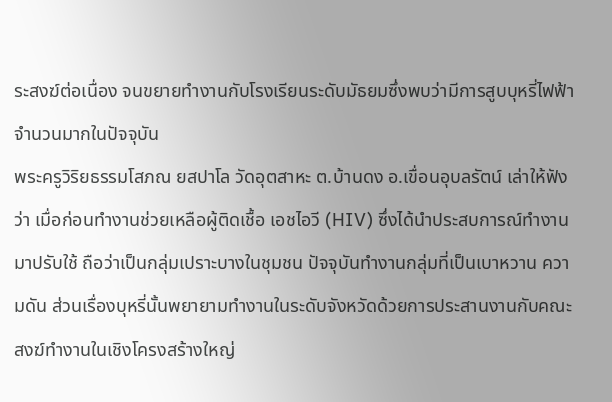ระสงฆ์ต่อเนื่อง จนขยายทำงานกับโรงเรียนระดับมัธยมซึ่งพบว่ามีการสูบบุหรี่ไฟฟ้าจำนวนมากในปัจจุบัน
พระครูวิริยธรรมโสภณ ยสปาโล วัดอุตสาหะ ต.บ้านดง อ.เขื่อนอุบลรัตน์ เล่าให้ฟังว่า เมื่อก่อนทำงานช่วยเหลือผู้ติดเชื้อ เอชไอวี (HIV) ซึ่งได้นำประสบการณ์ทำงานมาปรับใช้ ถือว่าเป็นกลุ่มเปราะบางในชุมชน ปัจจุบันทำงานกลุ่มที่เป็นเบาหวาน ความดัน ส่วนเรื่องบุหรี่นั้นพยายามทำงานในระดับจังหวัดด้วยการประสานงานกับคณะสงฆ์ทำงานในเชิงโครงสร้างใหญ่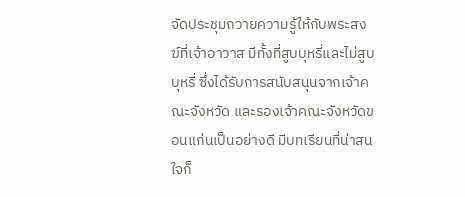จัดประชุมถวายความรู้ให้กับพระสงฆ์ที่เจ้าอาวาส มีทั้งที่สูบบุหรี่และไม่สูบบุหรี่ ซึ่งได้รับการสนับสนุนจากเจ้าคณะจังหวัด และรองเจ้าคณะจังหวัดขอนแก่นเป็นอย่างดี มีบทเรียนที่น่าสนใจก็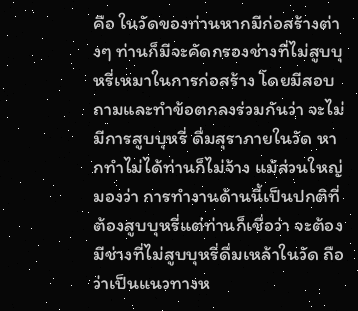คือ ในวัดของท่านหากมีก่อสร้างต่างๆ ท่านก็มีจะคัดกรองช่างที่ไม่สูบบุหรี่เหมาในการก่อสร้าง โดยมีสอบถามและทำข้อตกลงร่วมกันว่า จะไม่มีการสูบบุหรี่ ดื่มสุราภายในวัด หากทำไม่ได้ท่านก็ไม่จ้าง แม้ส่วนใหญ่มองว่า การทำงานด้านนี้เป็นปกติที่ต้องสูบบุหรี่แต่ท่านก็เชื่อว่า จะต้องมีช่างที่ไม่สูบบุหรี่ดื่มเหล้าในวัด ถือว่าเป็นแนวทางห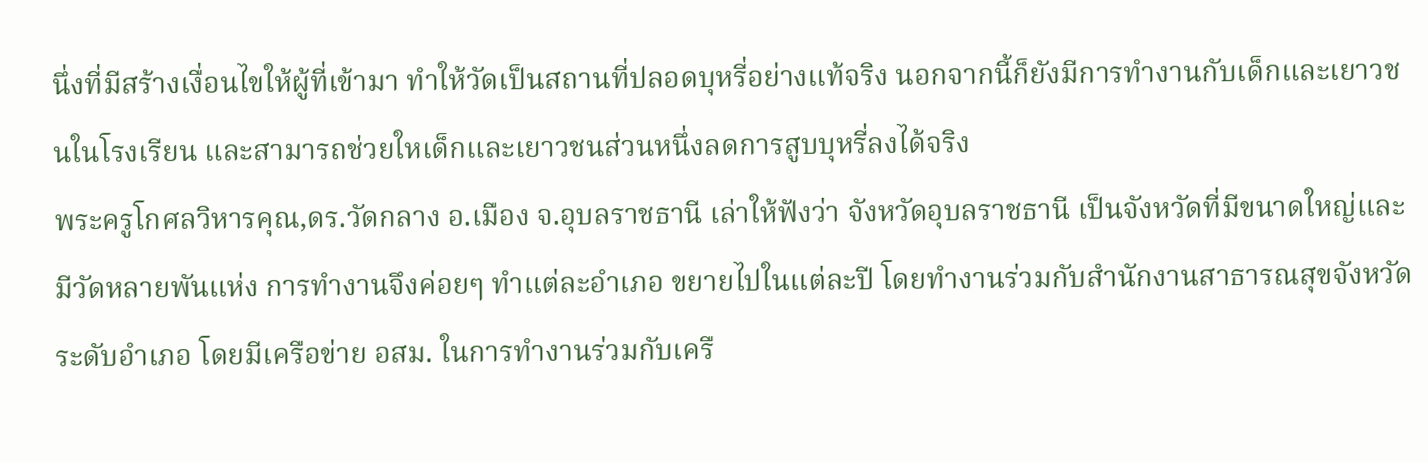นึ่งที่มีสร้างเงื่อนไขให้ผู้ที่เข้ามา ทำให้วัดเป็นสถานที่ปลอดบุหรี่อย่างแท้จริง นอกจากนี้ก็ยังมีการทำงานกับเด็กและเยาวชนในโรงเรียน และสามารถช่วยใหเด็กและเยาวชนส่วนหนึ่งลดการสูบบุหรี่ลงได้จริง
พระครูโกศลวิหารคุณ,ดร.วัดกลาง อ.เมือง จ.อุบลราชธานี เล่าให้ฟังว่า จังหวัดอุบลราชธานี เป็นจังหวัดที่มีขนาดใหญ่และมีวัดหลายพันแห่ง การทำงานจึงค่อยๆ ทำแต่ละอำเภอ ขยายไปในแต่ละปี โดยทำงานร่วมกับสำนักงานสาธารณสุขจังหวัด ระดับอำเภอ โดยมีเครือข่าย อสม. ในการทำงานร่วมกับเครื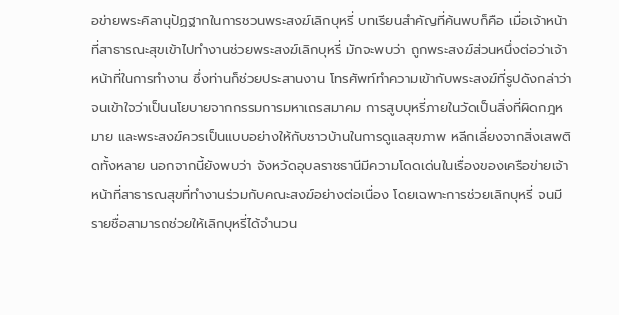อข่ายพระคิลานุปัฏฐากในการชวนพระสงฆ์เลิกบุหรี่ บทเรียนสำคัญที่ค้นพบก็คือ เมื่อเจ้าหน้าที่สาธารณะสุขเข้าไปทำงานช่วยพระสงฆ์เลิกบุหรี่ มักจะพบว่า ถูกพระสงฆ์ส่วนหนึ่งต่อว่าเจ้าหน้าที่ในการทำงาน ซึ่งท่านก็ช่วยประสานงาน โทรศัพท์ทำความเข้ากับพระสงฆ์ที่รูปดังกล่าว่า จนเข้าใจว่าเป็นนโยบายจากกรรมการมหาเถรสมาคม การสูบบุหรี่ภายในวัดเป็นสิ่งที่ผิดกฎหมาย และพระสงฆ์ควรเป็นแบบอย่างให้กับชาวบ้านในการดูแลสุขภาพ หลีกเลี่ยงจากสิ่งเสพติดทั้งหลาย นอกจากนี้ยังพบว่า จังหวัดอุบลราชธานีมีความโดดเด่นในเรื่องของเครือข่ายเจ้าหน้าที่สาธารณสุขที่ทำงานร่วมกับคณะสงฆ์อย่างต่อเนื่อง โดยเฉพาะการช่วยเลิกบุหรี่ จนมีรายชื่อสามารถช่วยให้เลิกบุหรี่ได้จำนวน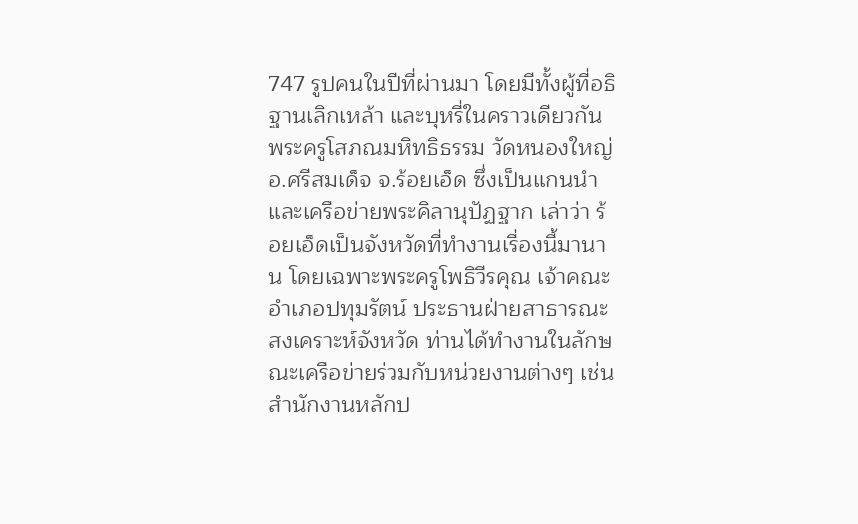747 รูปคนในปีที่ผ่านมา โดยมีทั้งผู้ที่อธิฐานเลิกเหล้า และบุหรี่ในคราวเดียวกัน
พระครูโสภณมหิทธิธรรม วัดหนองใหญ่ อ.ศรีสมเด็จ จ.ร้อยเอ็ด ซึ่งเป็นแกนนำและเครือข่ายพระคิลานุปัฏฐาก เล่าว่า ร้อยเอ็ดเป็นจังหวัดที่ทำงานเรื่องนี้มานาน โดยเฉพาะพระครูโพธิวีรคุณ เจ้าคณะอำเภอปทุมรัตน์ ประธานฝ่ายสาธารณะสงเคราะห์จังหวัด ท่านได้ทำงานในลักษณะเครือข่ายร่วมกับหน่วยงานต่างๆ เช่น สำนักงานหลักป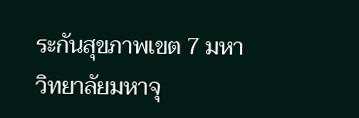ระกันสุขภาพเขต 7 มหาวิทยาลัยมหาจุ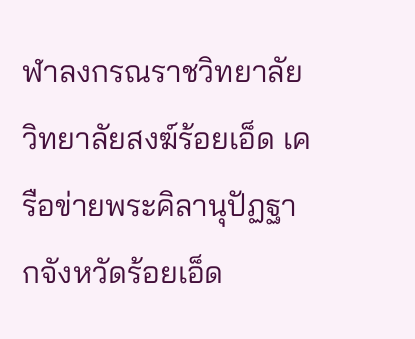ฬาลงกรณราชวิทยาลัย วิทยาลัยสงฆ์ร้อยเอ็ด เครือข่ายพระคิลานุปัฏฐากจังหวัดร้อยเอ็ด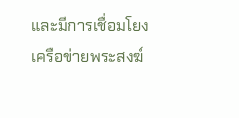และมีการเชื่อมโยงเครือข่ายพระสงฆ์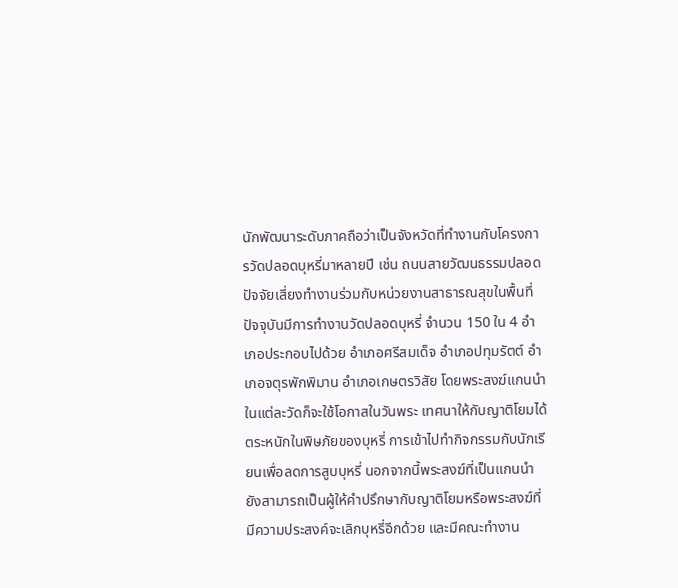นักพัฒนาระดับภาคถือว่าเป็นจังหวัดที่ทำงานกับโครงการวัดปลอดบุหรี่มาหลายปี เช่น ถนนสายวัฒนธรรมปลอดปัจจัยเสี่ยงทำงานร่วมกับหน่วยงานสาธารณสุขในพื้นที่ ปัจจุบันมีการทำงานวัดปลอดบุหรี่ จำนวน 150 ใน 4 อำเภอประกอบไปด้วย อำเภอศรีสมเด็จ อำเภอปทุมรัตต์ อำเภอจตุรพักพิมาน อำเภอเกษตรวิสัย โดยพระสงฆ์แกนนำในแต่ละวัดก็จะใช้โอกาสในวันพระ เทศนาให้กับญาติโยมได้ตระหนักในพิษภัยของบุหรี่ การเข้าไปทำกิจกรรมกับนักเรียนเพื่อลดการสูบบุหรี่ นอกจากนี้พระสงฆ์ที่เป็นแกนนำยังสามารถเป็นผู้ให้คำปรึกษากับญาติโยมหรือพระสงฆ์ที่มีความประสงค์จะเลิกบุหรี่อีกด้วย และมีคณะทำงาน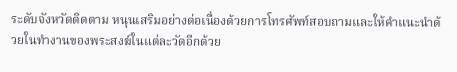ระดับจังหวัดติดตาม หนุนเสริมอย่างต่อเนื่องด้วยการโทรศัพท์สอบถามและให้คำแนะนำด้วยในทำงานของพระสงฆ์ในแต่ละวัดอีกด้วย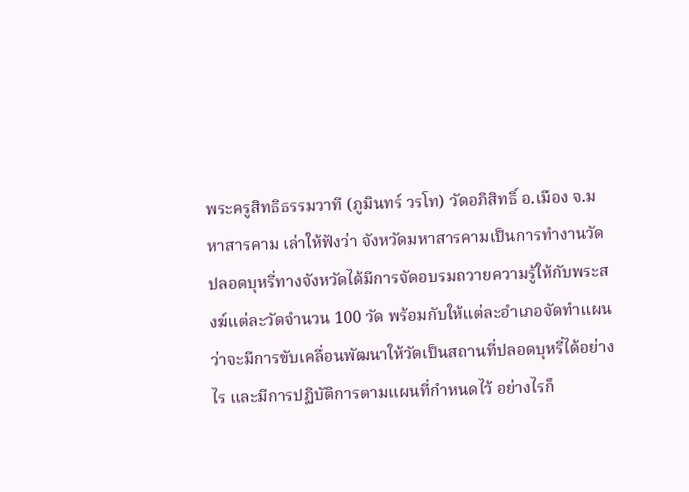พระครูสิทธิธรรมวาที (ภูมินทร์ วรโท) วัดอภิสิทธิ์ อ.เมือง จ.มหาสารคาม เล่าให้ฟังว่า จังหวัดมหาสารคามเป็นการทำงานวัดปลอดบุหรี่ทางจังหวัดได้มีการจัดอบรมถวายความรู้ให้กับพระสงฆ์แต่ละวัดจำนวน 100 วัด พร้อมกับให้แต่ละอำเภอจัดทำแผนว่าจะมีการขับเคลื่อนพัฒนาให้วัดเป็นสถานที่ปลอดบุหรี่ได้อย่างไร และมีการปฏิบัติการตามแผนที่กำหนดไว้ อย่างไรก็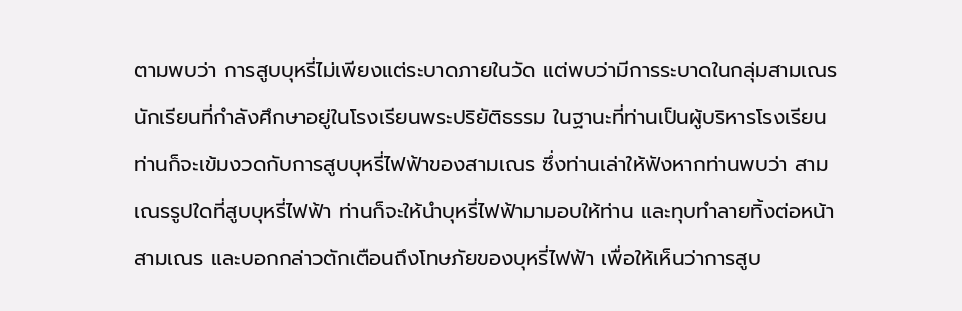ตามพบว่า การสูบบุหรี่ไม่เพียงแต่ระบาดภายในวัด แต่พบว่ามีการระบาดในกลุ่มสามเณรนักเรียนที่กำลังศึกษาอยู่ในโรงเรียนพระปริยัติธรรม ในฐานะที่ท่านเป็นผู้บริหารโรงเรียน ท่านก็จะเข้มงวดกับการสูบบุหรี่ไฟฟ้าของสามเณร ซึ่งท่านเล่าให้ฟังหากท่านพบว่า สามเณรรูปใดที่สูบบุหรี่ไฟฟ้า ท่านก็จะให้นำบุหรี่ไฟฟ้ามามอบให้ท่าน และทุบทำลายทิ้งต่อหน้าสามเณร และบอกกล่าวตักเตือนถึงโทษภัยของบุหรี่ไฟฟ้า เพื่อให้เห็นว่าการสูบ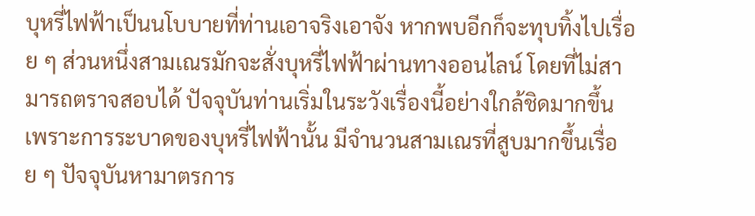บุหรี่ไฟฟ้าเป็นนโบบายที่ท่านเอาจริงเอาจัง หากพบอีกก็จะทุบทิ้งไปเรื่อย ๆ ส่วนหนึ่งสามเณรมักจะสั่งบุหรี่ไฟฟ้าผ่านทางออนไลน์ โดยที่ไม่สามารถตราจสอบได้ ปัจจุบันท่านเริ่มในระวังเรื่องนี้อย่างใกล้ชิดมากขึ้น เพราะการระบาดของบุหรี่ไฟฟ้านั้น มีจำนวนสามเณรที่สูบมากขึ้นเรื่อย ๆ ปัจจุบันหามาตรการ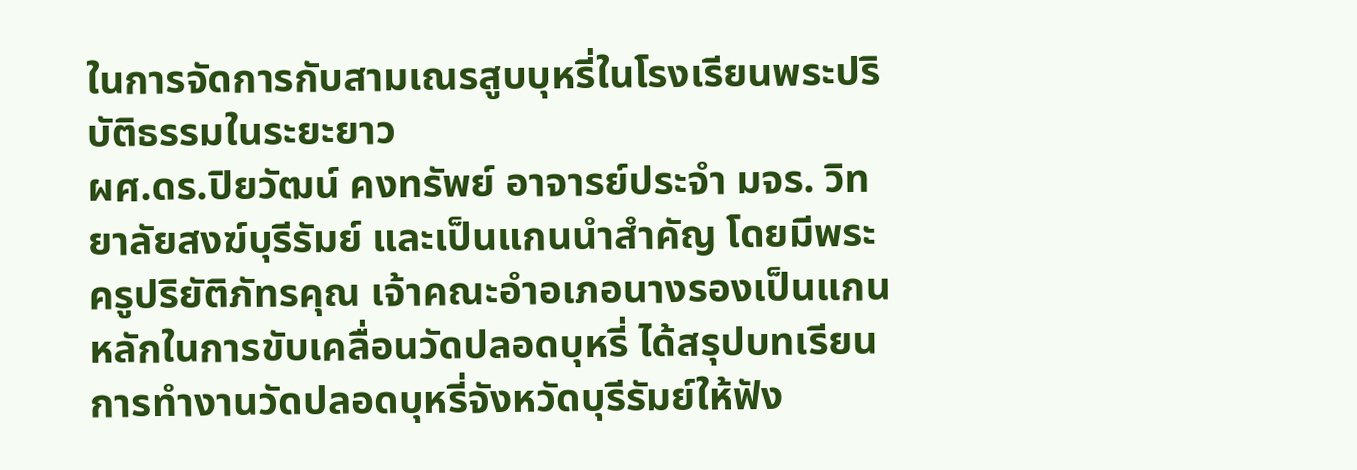ในการจัดการกับสามเณรสูบบุหรี่ในโรงเรียนพระปริบัติธรรมในระยะยาว
ผศ.ดร.ปิยวัฒน์ คงทรัพย์ อาจารย์ประจำ มจร. วิทยาลัยสงฆ์บุรีรัมย์ และเป็นแกนนำสำคัญ โดยมีพระครูปริยัติภัทรคุณ เจ้าคณะอำอเภอนางรองเป็นแกนหลักในการขับเคลื่อนวัดปลอดบุหรี่ ได้สรุปบทเรียนการทำงานวัดปลอดบุหรี่จังหวัดบุรีรัมย์ให้ฟัง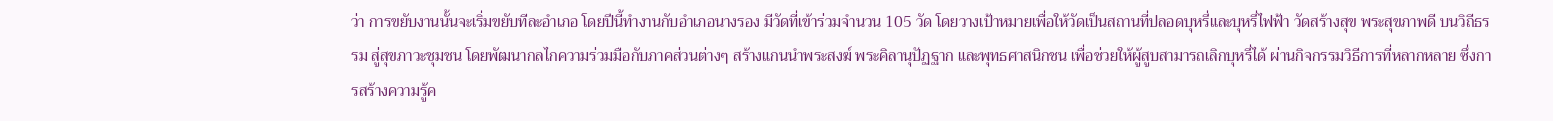ว่า การขยับงานนั้นจะเริ่มขยับทีละอำเภอ โดยปีนี้ทำงานกับอำเภอนางรอง มีวัดที่เข้าร่วมจำนวน 105 วัด โดยวางเป้าหมายเพื่อให้วัดเป็นสถานที่ปลอดบุหรี่และบุหรี่ไฟฟ้า วัดสร้างสุข พระสุขภาพดี บนวิถีธรรม สู่สุขภาวะชุมชน โดยพัฒนากลไกความร่วมมือกับภาคส่วนต่างๆ สร้างแกนนำพระสงฆ์ พระคิลานุปัฏฐาก และพุทธศาสนิกชน เพื่อช่วยให้ผู้สูบสามารถเลิกบุหรี่ได้ ผ่านกิจกรรมวิธีการที่หลากหลาย ซึ่งการสร้างความรู้ค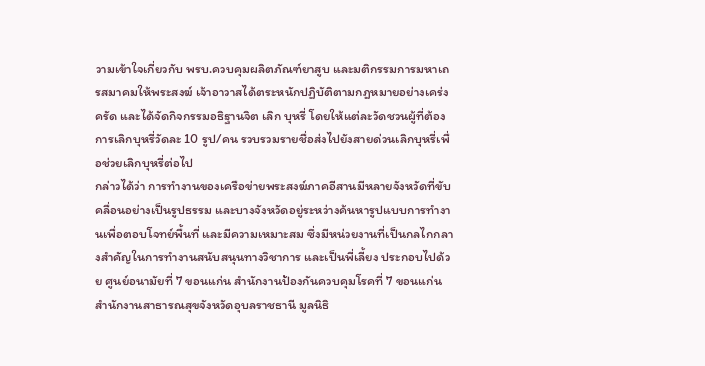วามเข้าใจเกี่ยวกับ พรบ.ควบคุมผลิตภัณฑ์ยาสูบ และมติกรรมการมหาเถรสมาคมให้พระสงฆ์ เจ้าอาวาสได้ตระหนักปฏิบัติตามกฎหมายอย่างเคร่งครัด และได้จัดกิจกรรมอธิฐานจิต เลิก บุหรี่ โดยให้แต่ละวัดชวนผู้ที่ต้องการเลิกบุหรี่วัดละ 10 รูป/คน รวบรวมรายชื่อส่งไปยังสายด่วนเลิกบุหรี่เพื่อช่วยเลิกบุหรี่ต่อไป
กล่าวได้ว่า การทำงานของเครือข่ายพระสงฆ์ภาคอีสานมีหลายจังหวัดที่ขับคลื่อนอย่างเป็นรูปธรรม และบางจังหวัดอยู่ระหว่างค้นหารูปแบบการทำงานเพื่อตอบโจทย์พื้นที่ และมีความเหมาะสม ซึ่งมีหน่วยงานที่เป็นกลไกกลางสำคัญในการทำงานสนับสนุนทางวิชาการ และเป็นพี่เลี้ยง ประกอบไปด้วย ศูนย์อนามัยที่ 7 ขอนแก่น สำนักงานป้องกันควบคุมโรคที่ 7 ขอนแก่น สำนักงานสาธารณสุขจังหวัดอุบลราชธานี มูลนิธิ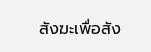สังฆะเพื่อสัง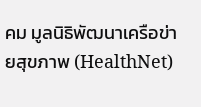คม มูลนิธิพัฒนาเครือข่ายสุขภาพ (HealthNet)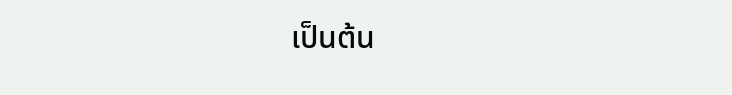เป็นต้น